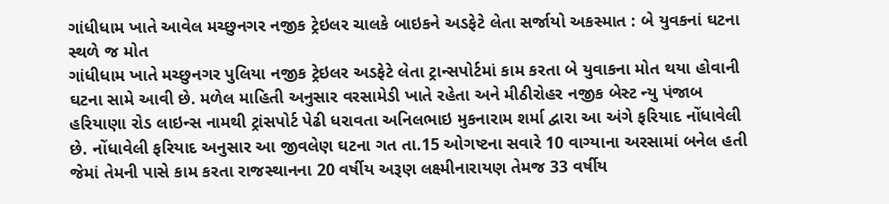ગાંધીધામ ખાતે આવેલ મચ્છુનગર નજીક ટ્રેઇલર ચાલકે બાઇકને અડફેટે લેતા સર્જાયો અકસ્માત : બે યુવકનાં ઘટના સ્થળે જ મોત
ગાંધીધામ ખાતે મચ્છુનગર પુલિયા નજીક ટ્રેઇલર અડફેટે લેતા ટ્રાન્સપોર્ટમાં કામ કરતા બે યુવાકના મોત થયા હોવાની ઘટના સામે આવી છે. મળેલ માહિતી અનુસાર વરસામેડી ખાતે રહેતા અને મીઠીરોહર નજીક બેસ્ટ ન્યુ પંજાબ હરિયાણા રોડ લાઇન્સ નામથી ટ્રાંસપોર્ટ પેઢી ધરાવતા અનિલભાઇ મુકનારામ શર્મા દ્વારા આ અંગે ફરિયાદ નોંધાવેલી છે. નોંધાવેલી ફરિયાદ અનુસાર આ જીવલેણ ઘટના ગત તા.15 ઓગષ્ટના સવારે 10 વાગ્યાના અરસામાં બનેલ હતી જેમાં તેમની પાસે કામ કરતા રાજસ્થાનના 20 વર્ષીય અરૂણ લક્ષ્મીનારાયણ તેમજ 33 વર્ષીય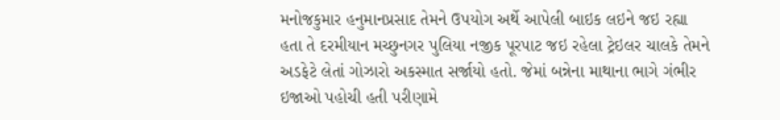મનોજકુમાર હનુમાનપ્રસાદ તેમને ઉપયોગ અર્થે આપેલી બાઇક લઇને જઇ રહ્યા હતા તે દરમીયાન મચ્છુનગર પુલિયા નજીક પૂરપાટ જઇ રહેલા ટ્રેઇલર ચાલકે તેમને અડફેટે લેતાં ગોઝારો અકસ્માત સર્જાયો હતો. જેમાં બન્નેના માથાના ભાગે ગંભીર ઇજાઓ પહોચી હતી પરીણામે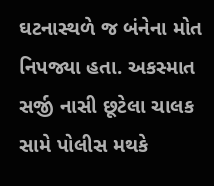ઘટનાસ્થળે જ બંનેના મોત નિપજ્યા હતા. અકસ્માત સર્જી નાસી છૂટેલા ચાલક સામે પોલીસ મથકે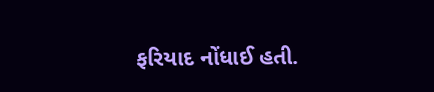ફરિયાદ નોંધાઈ હતી.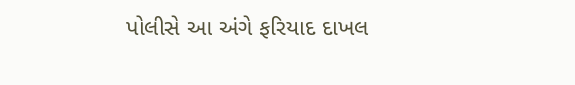પોલીસે આ અંગે ફરિયાદ દાખલ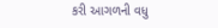કરી આગળની વધુ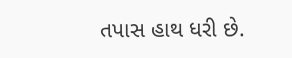તપાસ હાથ ધરી છે.